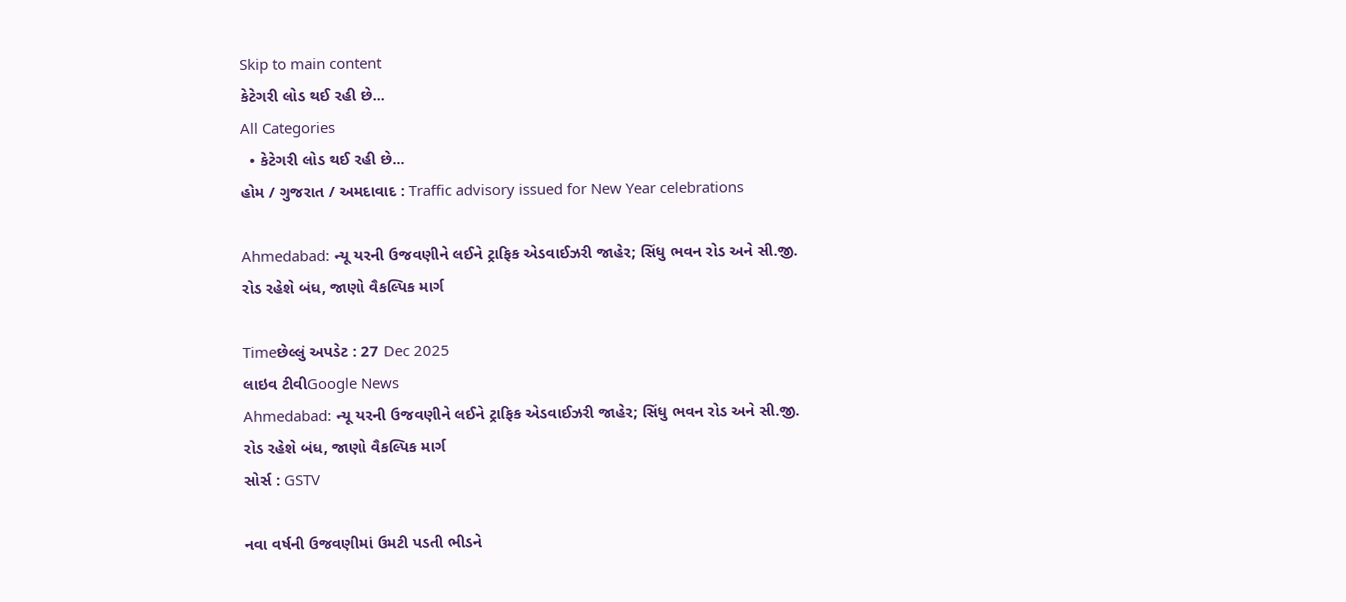Skip to main content
કેટેગરી લોડ થઈ રહી છે...
All Categories
  • કેટેગરી લોડ થઈ રહી છે...
હોમ / ગુજરાત / અમદાવાદ : Traffic advisory issued for New Year celebrations

Ahmedabad: ન્યૂ યરની ઉજવણીને લઈને ટ્રાફિક એડવાઈઝરી જાહેર; સિંધુ ભવન રોડ અને સી.જી. રોડ રહેશે બંધ, જાણો વૈકલ્પિક માર્ગ

Timeછેલ્લું અપડેટ : 27 Dec 2025
લાઇવ ટીવીGoogle News
Ahmedabad: ન્યૂ યરની ઉજવણીને લઈને ટ્રાફિક એડવાઈઝરી જાહેર; સિંધુ ભવન રોડ અને સી.જી. રોડ રહેશે બંધ, જાણો વૈકલ્પિક માર્ગ
સોર્સ : GSTV

નવા વર્ષની ઉજવણીમાં ઉમટી પડતી ભીડને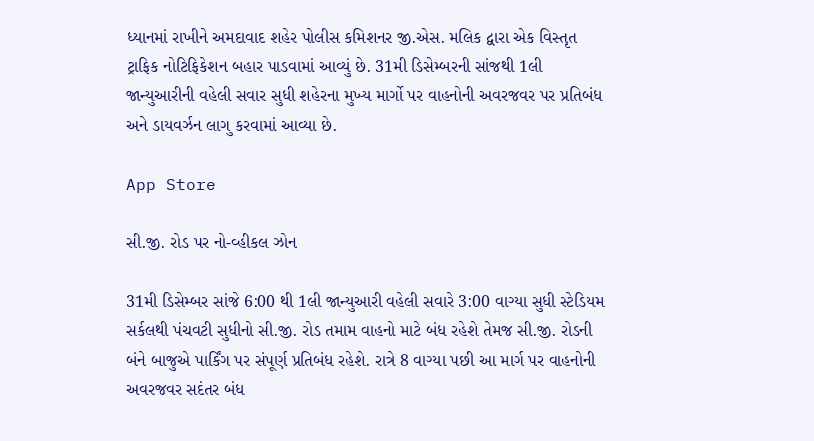ધ્યાનમાં રાખીને અમદાવાદ શહેર પોલીસ કમિશનર જી.એસ. મલિક દ્વારા એક વિસ્તૃત ટ્રાફિક નોટિફિકેશન બહાર પાડવામાં આવ્યું છે. 31મી ડિસેમ્બરની સાંજથી 1લી જાન્યુઆરીની વહેલી સવાર સુધી શહેરના મુખ્ય માર્ગો પર વાહનોની અવરજવર પર પ્રતિબંધ અને ડાયવર્ઝન લાગુ કરવામાં આવ્યા છે.

App Store

સી.જી. રોડ પર નો-વ્હીકલ ઝોન

31મી ડિસેમ્બર સાંજે 6:00 થી 1લી જાન્યુઆરી વહેલી સવારે 3:00 વાગ્યા સુધી સ્ટેડિયમ સર્કલથી પંચવટી સુધીનો સી.જી. રોડ તમામ વાહનો માટે બંધ રહેશે તેમજ સી.જી. રોડની બંને બાજુએ પાર્કિંગ પર સંપૂર્ણ પ્રતિબંધ રહેશે. રાત્રે 8 વાગ્યા પછી આ માર્ગ પર વાહનોની અવરજવર સદંતર બંધ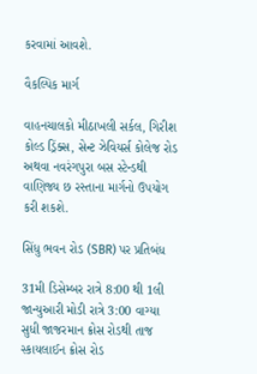કરવામાં આવશે.

વૈકલ્પિક માર્ગ

વાહનચાલકો મીઠાખલી સર્કલ, ગિરીશ કોલ્ડ ડ્રિંક્સ, સેન્ટ ઝેવિયર્સ કોલેજ રોડ અથવા નવરંગપુરા બસ સ્ટેન્ડથી વાણિજ્ય છ રસ્તાના માર્ગનો ઉપયોગ કરી શકશે.

સિંધુ ભવન રોડ (SBR) પર પ્રતિબંધ

31મી ડિસેમ્બર રાત્રે 8:00 થી 1લી જાન્યુઆરી મોડી રાત્રે 3:00 વાગ્યા સુધી જાજરમાન ક્રોસ રોડથી તાજ સ્કાયલાઈન ક્રોસ રોડ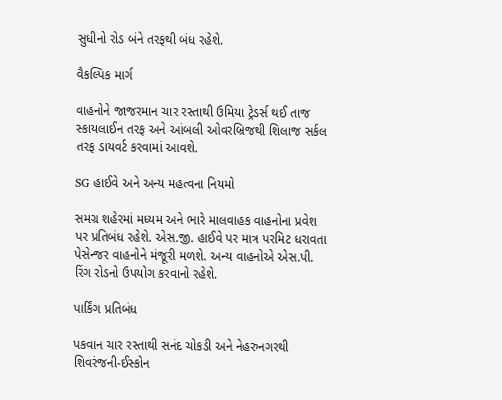સુધીનો રોડ બંને તરફથી બંધ રહેશે.

વૈકલ્પિક માર્ગ

વાહનોને જાજરમાન ચાર રસ્તાથી ઉમિયા ટ્રેડર્સ થઈ તાજ સ્કાયલાઈન તરફ અને આંબલી ઓવરબ્રિજથી શિલાજ સર્કલ તરફ ડાયવર્ટ કરવામાં આવશે.

SG હાઈવે અને અન્ય મહત્વના નિયમો

સમગ્ર શહેરમાં મધ્યમ અને ભારે માલવાહક વાહનોના પ્રવેશ પર પ્રતિબંધ રહેશે. એસ.જી. હાઈવે પર માત્ર પરમિટ ધરાવતા પેસેન્જર વાહનોને મંજૂરી મળશે. અન્ય વાહનોએ એસ.પી. રિંગ રોડનો ઉપયોગ કરવાનો રહેશે.

પાર્કિંગ પ્રતિબંધ

પકવાન ચાર રસ્તાથી સનંદ ચોકડી અને નેહરુનગરથી શિવરંજની-ઈસ્કોન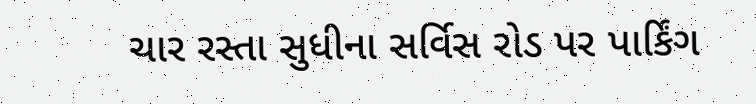ચાર રસ્તા સુધીના સર્વિસ રોડ પર પાર્કિંગ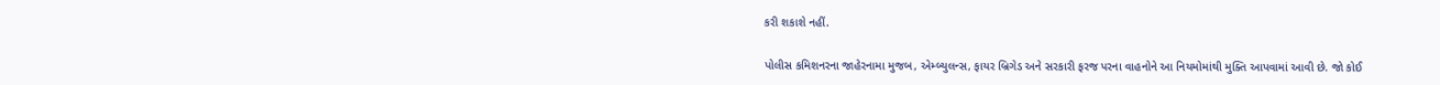કરી શકાશે નહીં.

પોલીસ કમિશનરના જાહેરનામા મુજબ, એમ્બ્યુલન્સ, ફાયર બ્રિગેડ અને સરકારી ફરજ પરના વાહનોને આ નિયમોમાંથી મુક્તિ આપવામાં આવી છે. જો કોઈ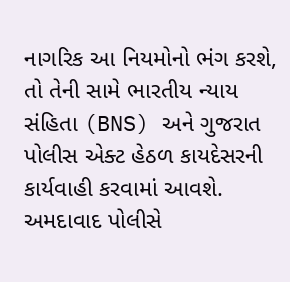નાગરિક આ નિયમોનો ભંગ કરશે, તો તેની સામે ભારતીય ન્યાય સંહિતા (BNS) અને ગુજરાત પોલીસ એક્ટ હેઠળ કાયદેસરની કાર્યવાહી કરવામાં આવશે. અમદાવાદ પોલીસે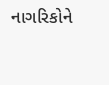નાગરિકોને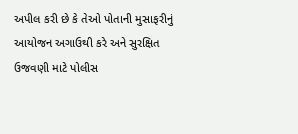અપીલ કરી છે કે તેઓ પોતાની મુસાફરીનું આયોજન અગાઉથી કરે અને સુરક્ષિત ઉજવણી માટે પોલીસ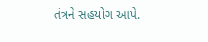તંત્રને સહયોગ આપે.